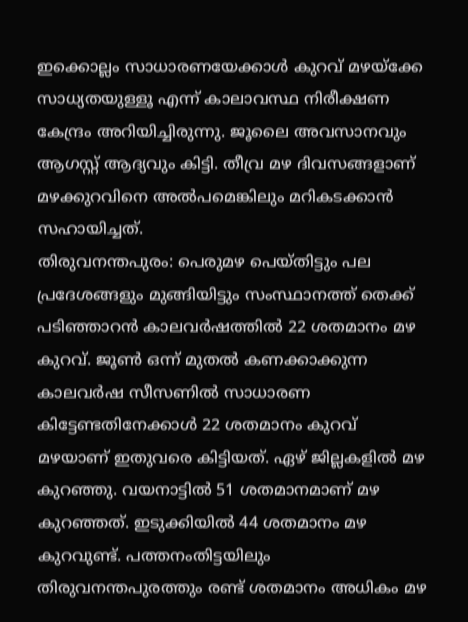ഇക്കൊല്ലം സാധാരണയേക്കാൾ കുറവ് മഴയ്ക്കേ സാധ്യതയുള്ളൂ എന്ന് കാലാവസ്ഥ നിരീക്ഷണ കേന്ദ്രം അറിയിച്ചിരുന്നു. ജൂലൈ അവസാനവും ആഗസ്റ്റ് ആദ്യവും കിട്ടി. തീവ്ര മഴ ദിവസങ്ങളാണ് മഴക്കുറവിനെ അൽപമെങ്കിലും മറികടക്കാൻ സഹായിച്ചത്.
തിരുവനന്തപുരം: പെരുമഴ പെയ്തിട്ടും പല പ്രദേശങ്ങളും മുങ്ങിയിട്ടും സംസ്ഥാനത്ത് തെക്ക് പടിഞ്ഞാറൻ കാലവർഷത്തിൽ 22 ശതമാനം മഴ കുറവ്. ജൂൺ ഒന്ന് മുതൽ കണക്കാക്കുന്ന കാലവർഷ സീസണിൽ സാധാരണ കിട്ടേണ്ടതിനേക്കാൾ 22 ശതമാനം കുറവ് മഴയാണ് ഇതുവരെ കിട്ടിയത്. ഏഴ് ജില്ലകളിൽ മഴ കുറഞ്ഞു. വയനാട്ടിൽ 51 ശതമാനമാണ് മഴ കുറഞ്ഞത്. ഇടുക്കിയിൽ 44 ശതമാനം മഴ കുറവുണ്ട്. പത്തനംതിട്ടയിലും തിരുവനന്തപുരത്തും രണ്ട് ശതമാനം അധികം മഴ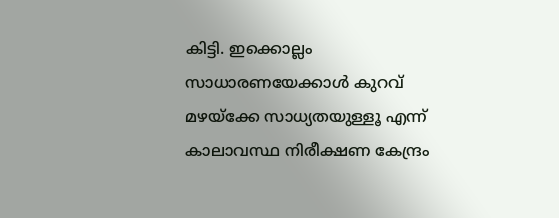കിട്ടി. ഇക്കൊല്ലം സാധാരണയേക്കാൾ കുറവ് മഴയ്ക്കേ സാധ്യതയുള്ളൂ എന്ന് കാലാവസ്ഥ നിരീക്ഷണ കേന്ദ്രം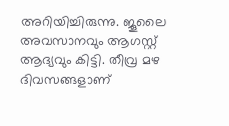അറിയിച്ചിരുന്നു. ജൂലൈ അവസാനവും ആഗസ്റ്റ് ആദ്യവും കിട്ടി. തീവ്ര മഴ ദിവസങ്ങളാണ്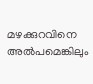മഴക്കുറവിനെ അൽപമെങ്കിലും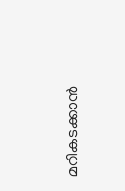മറികടക്കാൻ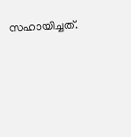സഹായിച്ചത്.